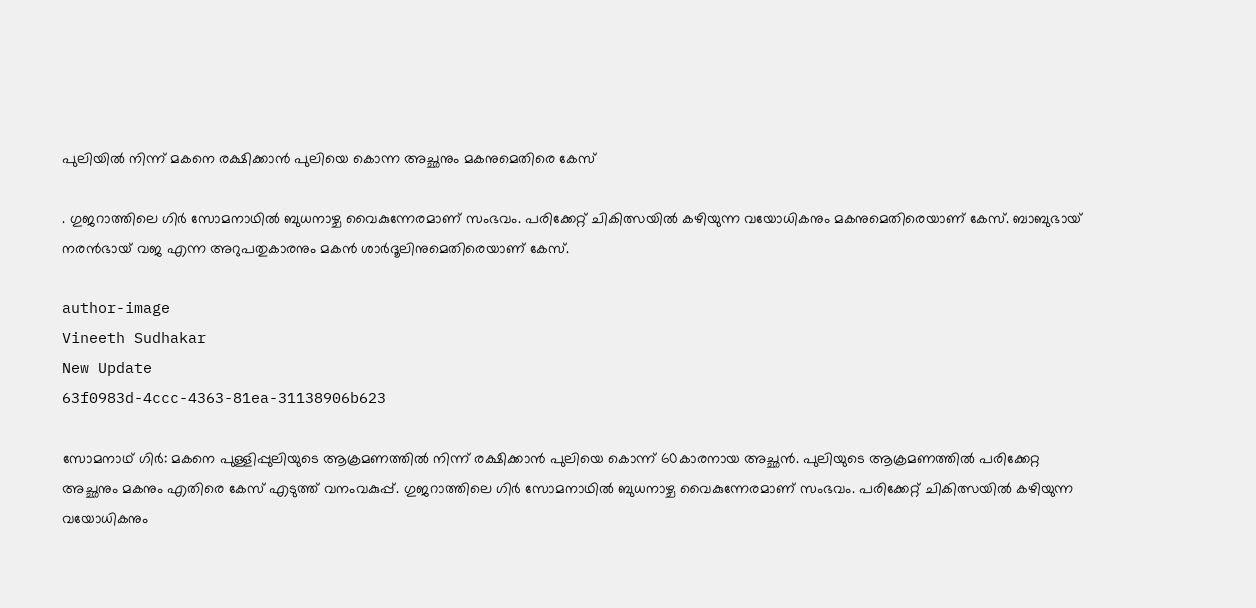പുലിയിൽ നിന്ന് മകനെ രക്ഷിക്കാൻ പുലിയെ കൊന്ന അച്ഛനും മകനുമെതിരെ കേസ്

. ഗുജറാത്തിലെ ഗിർ സോമനാഥിൽ ബുധനാഴ്ച വൈകുന്നേരമാണ് സംഭവം. പരിക്കേറ്റ് ചികിത്സയിൽ കഴിയുന്ന വയോധികനും മകനുമെതിരെയാണ് കേസ്. ബാബുഭായ് നരൻഭായ് വജ എന്ന അറുപതുകാരനും മകൻ ശാർദൂലിനുമെതിരെയാണ് കേസ്.

author-image
Vineeth Sudhakar
New Update
63f0983d-4ccc-4363-81ea-31138906b623

സോമനാഥ് ഗിർ: മകനെ പുള്ളിപ്പുലിയുടെ ആക്രമണത്തിൽ നിന്ന് രക്ഷിക്കാൻ പുലിയെ കൊന്ന് 60കാരനായ അച്ഛൻ. പുലിയുടെ ആക്രമണത്തിൽ പരിക്കേറ്റ അച്ഛനും മകനും എതിരെ കേസ് എടുത്ത് വനംവകുപ്പ്. ഗുജറാത്തിലെ ഗിർ സോമനാഥിൽ ബുധനാഴ്ച വൈകുന്നേരമാണ് സംഭവം. പരിക്കേറ്റ് ചികിത്സയിൽ കഴിയുന്ന വയോധികനും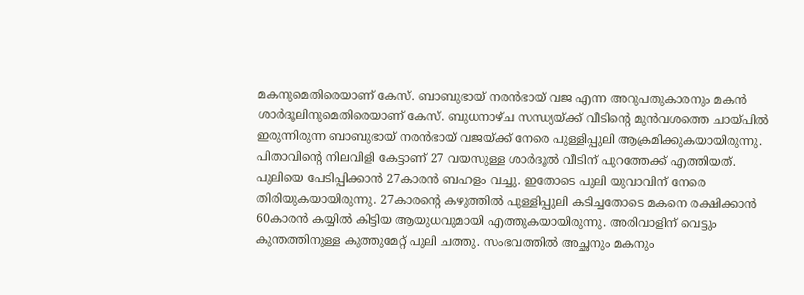മകനുമെതിരെയാണ് കേസ്. ബാബുഭായ് നരൻഭായ് വജ എന്ന അറുപതുകാരനും മകൻ ശാർദൂലിനുമെതിരെയാണ് കേസ്. ബുധനാഴ്ച സന്ധ്യയ്ക്ക് വീടിന്റെ മുൻവശത്തെ ചായ്പിൽ ഇരുന്നിരുന്ന ബാബുഭായ് നരൻഭായ് വജയ്ക്ക് നേരെ പുള്ളിപ്പുലി ആക്രമിക്കുകയായിരുന്നു. പിതാവിന്റെ നിലവിളി കേട്ടാണ് 27 വയസുള്ള ശാർദൂൽ വീടിന് പുറത്തേക്ക് എത്തിയത്. പുലിയെ പേടിപ്പിക്കാൻ 27കാരൻ ബഹളം വച്ചു. ഇതോടെ പുലി യുവാവിന് നേരെ തിരിയുകയായിരുന്നു. 27കാരന്റെ കഴുത്തിൽ പുള്ളിപ്പുലി കടിച്ചതോടെ മകനെ രക്ഷിക്കാൻ 60കാരൻ കയ്യിൽ കിട്ടിയ ആയുധവുമായി എത്തുകയായിരുന്നു. അരിവാളിന് വെട്ടും കുന്തത്തിനുള്ള കുത്തുമേറ്റ് പുലി ചത്തു. സംഭവത്തിൽ അച്ഛനും മകനും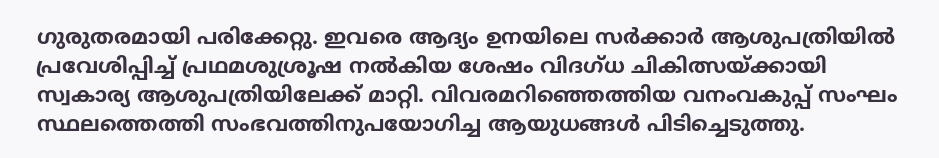ഗുരുതരമായി പരിക്കേറ്റു. ഇവരെ ആദ്യം ഉനയിലെ സർക്കാർ ആശുപത്രിയിൽ പ്രവേശിപ്പിച്ച് പ്രഥമശുശ്രൂഷ നൽകിയ ശേഷം വിദഗ്ധ ചികിത്സയ്ക്കായി സ്വകാര്യ ആശുപത്രിയിലേക്ക് മാറ്റി. വിവരമറിഞ്ഞെത്തിയ വനംവകുപ്പ് സംഘം സ്ഥലത്തെത്തി സംഭവത്തിനുപയോഗിച്ച ആയുധങ്ങൾ പിടിച്ചെടുത്തു.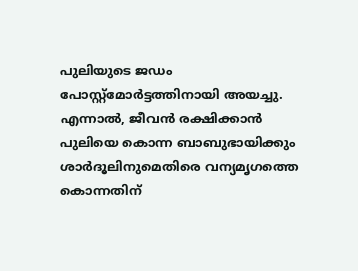പുലിയുടെ ജഡം പോസ്റ്റ്‌മോർട്ടത്തിനായി അയച്ചു. എന്നാൽ, ജീവൻ രക്ഷിക്കാൻ പുലിയെ കൊന്ന ബാബുഭായിക്കും ശാർദൂലിനുമെതിരെ വന്യമൃഗത്തെ കൊന്നതിന്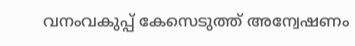വനംവകുപ്പ് കേസെടുത്ത് അന്വേഷണം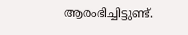ആരംഭിച്ചിട്ടുണ്ട്.